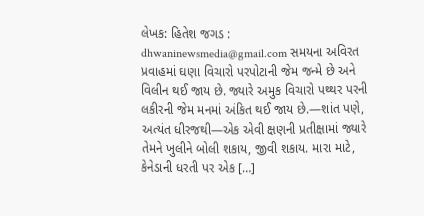લેખક: હિતેશ જગડ : dhwaninewsmedia@gmail.com સમયના અવિરત પ્રવાહમાં ઘણા વિચારો પરપોટાની જેમ જન્મે છે અને વિલીન થઈ જાય છે. જ્યારે અમુક વિચારો પથ્થર પરની લકીરની જેમ મનમાં અંકિત થઈ જાય છે.—શાંત પણે, અત્યંત ધીરજથી—એક એવી ક્ષણની પ્રતીક્ષામાં જ્યારે તેમને ખુલીને બોલી શકાય, જીવી શકાય. મારા માટે, કેનેડાની ધરતી પર એક […]